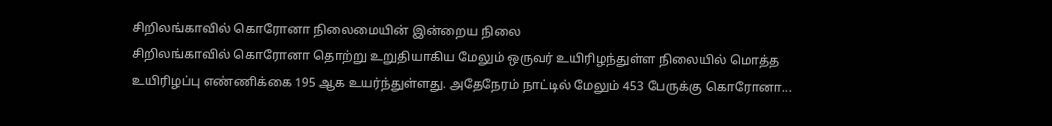சிறிலங்காவில் கொரோனா நிலைமையின் இன்றைய நிலை
சிறிலங்காவில் கொரோனா தொற்று உறுதியாகிய மேலும் ஒருவர் உயிரிழந்துள்ள நிலையில் மொத்த உயிரிழப்பு எண்ணிக்கை 195 ஆக உயர்ந்துள்ளது. அதேநேரம் நாட்டில் மேலும் 453 பேருக்கு கொரோனா...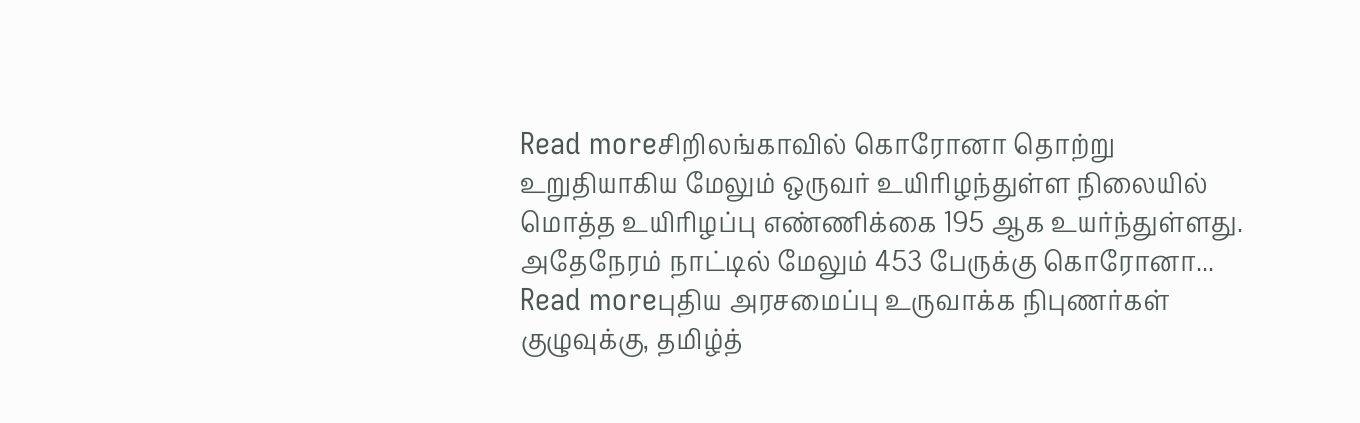Read moreசிறிலங்காவில் கொரோனா தொற்று உறுதியாகிய மேலும் ஒருவர் உயிரிழந்துள்ள நிலையில் மொத்த உயிரிழப்பு எண்ணிக்கை 195 ஆக உயர்ந்துள்ளது. அதேநேரம் நாட்டில் மேலும் 453 பேருக்கு கொரோனா...
Read moreபுதிய அரசமைப்பு உருவாக்க நிபுணர்கள் குழுவுக்கு, தமிழ்த்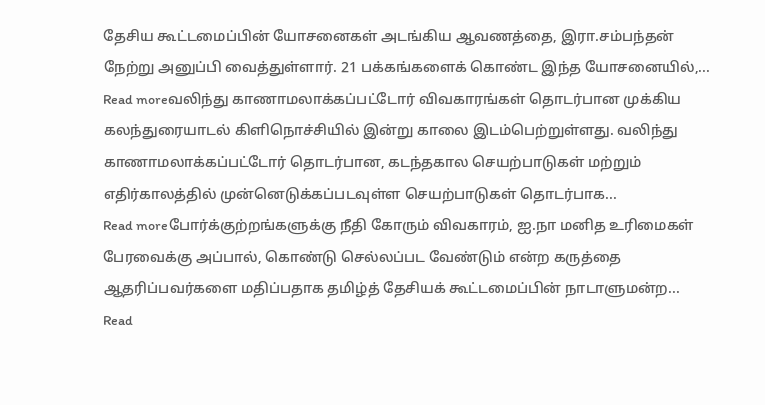தேசிய கூட்டமைப்பின் யோசனைகள் அடங்கிய ஆவணத்தை, இரா.சம்பந்தன் நேற்று அனுப்பி வைத்துள்ளார். 21 பக்கங்களைக் கொண்ட இந்த யோசனையில்,...
Read moreவலிந்து காணாமலாக்கப்பட்டோர் விவகாரங்கள் தொடர்பான முக்கிய கலந்துரையாடல் கிளிநொச்சியில் இன்று காலை இடம்பெற்றுள்ளது. வலிந்து காணாமலாக்கப்பட்டோர் தொடர்பான, கடந்தகால செயற்பாடுகள் மற்றும் எதிர்காலத்தில் முன்னெடுக்கப்படவுள்ள செயற்பாடுகள் தொடர்பாக...
Read moreபோர்க்குற்றங்களுக்கு நீதி கோரும் விவகாரம், ஐ.நா மனித உரிமைகள் பேரவைக்கு அப்பால், கொண்டு செல்லப்பட வேண்டும் என்ற கருத்தை ஆதரிப்பவர்களை மதிப்பதாக தமிழ்த் தேசியக் கூட்டமைப்பின் நாடாளுமன்ற...
Read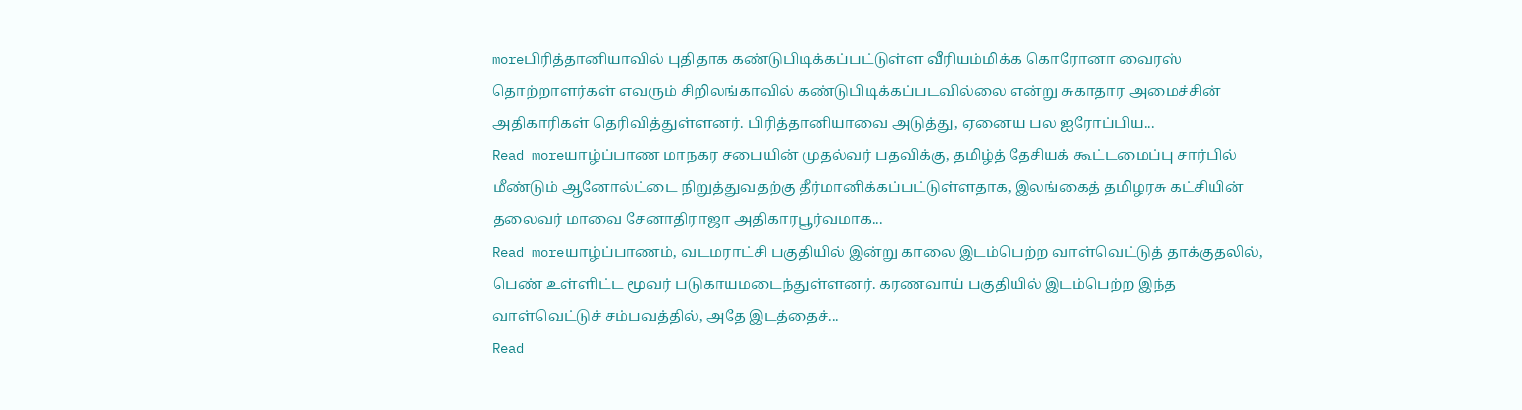moreபிரித்தானியாவில் புதிதாக கண்டுபிடிக்கப்பட்டுள்ள வீரியம்மிக்க கொரோனா வைரஸ் தொற்றாளர்கள் எவரும் சிறிலங்காவில் கண்டுபிடிக்கப்படவில்லை என்று சுகாதார அமைச்சின் அதிகாரிகள் தெரிவித்துள்ளனர். பிரித்தானியாவை அடுத்து, ஏனைய பல ஐரோப்பிய...
Read moreயாழ்ப்பாண மாநகர சபையின் முதல்வர் பதவிக்கு, தமிழ்த் தேசியக் கூட்டமைப்பு சார்பில் மீண்டும் ஆனோல்ட்டை நிறுத்துவதற்கு தீர்மானிக்கப்பட்டுள்ளதாக, இலங்கைத் தமிழரசு கட்சியின் தலைவர் மாவை சேனாதிராஜா அதிகாரபூர்வமாக...
Read moreயாழ்ப்பாணம், வடமராட்சி பகுதியில் இன்று காலை இடம்பெற்ற வாள்வெட்டுத் தாக்குதலில், பெண் உள்ளிட்ட மூவர் படுகாயமடைந்துள்ளனர். கரணவாய் பகுதியில் இடம்பெற்ற இந்த வாள்வெட்டுச் சம்பவத்தில், அதே இடத்தைச்...
Read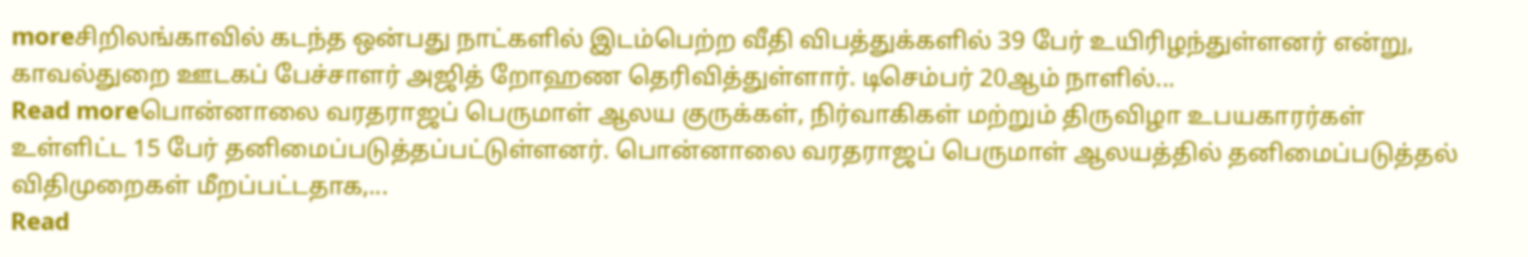moreசிறிலங்காவில் கடந்த ஒன்பது நாட்களில் இடம்பெற்ற வீதி விபத்துக்களில் 39 பேர் உயிரிழந்துள்ளனர் என்று, காவல்துறை ஊடகப் பேச்சாளர் அஜித் றோஹண தெரிவித்துள்ளார். டிசெம்பர் 20ஆம் நாளில்...
Read moreபொன்னாலை வரதராஜப் பெருமாள் ஆலய குருக்கள், நிர்வாகிகள் மற்றும் திருவிழா உபயகாரர்கள் உள்ளிட்ட 15 பேர் தனிமைப்படுத்தப்பட்டுள்ளனர். பொன்னாலை வரதராஜப் பெருமாள் ஆலயத்தில் தனிமைப்படுத்தல் விதிமுறைகள் மீறப்பட்டதாக,...
Read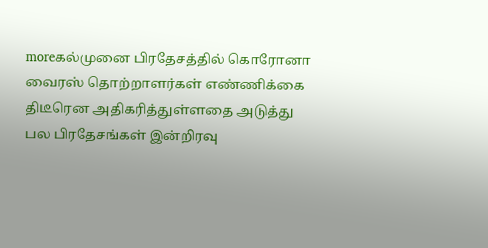moreகல்முனை பிரதேசத்தில் கொரோனா வைரஸ் தொற்றாளர்கள் எண்ணிக்கை திடீரென அதிகரித்துள்ளதை அடுத்து பல பிரதேசங்கள் இன்றிரவு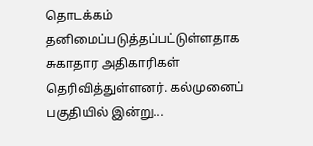தொடக்கம் தனிமைப்படுத்தப்பட்டுள்ளதாக சுகாதார அதிகாரிகள் தெரிவித்துள்ளனர். கல்முனைப் பகுதியில் இன்று...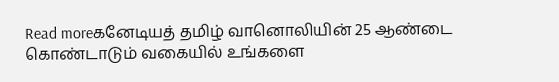Read moreகனேடியத் தமிழ் வானொலியின் 25 ஆண்டை கொண்டாடும் வகையில் உங்களை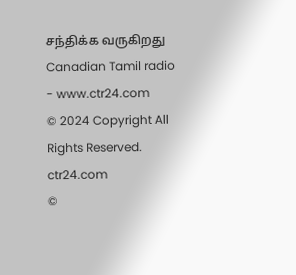சந்திக்க வருகிறது Canadian Tamil radio - www.ctr24.com
© 2024 Copyright All Rights Reserved. ctr24.com
©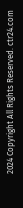2024 Copyright All Rights Reserved. ctr24.com